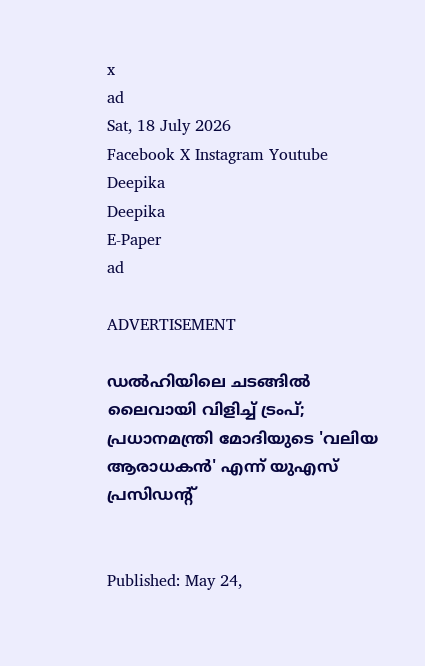x
ad
Sat, 18 July 2026
Facebook X Instagram Youtube
Deepika
Deepika
E-Paper
ad

ADVERTISEMENT

ഡൽഹിയിലെ ചടങ്ങിൽ ലൈവായി വിളിച്ച് ട്രംപ്; പ്രധാനമന്ത്രി മോദിയുടെ 'വലിയ ആരാധകൻ' എന്ന് യുഎസ് പ്രസിഡന്‍റ്


Published: May 24,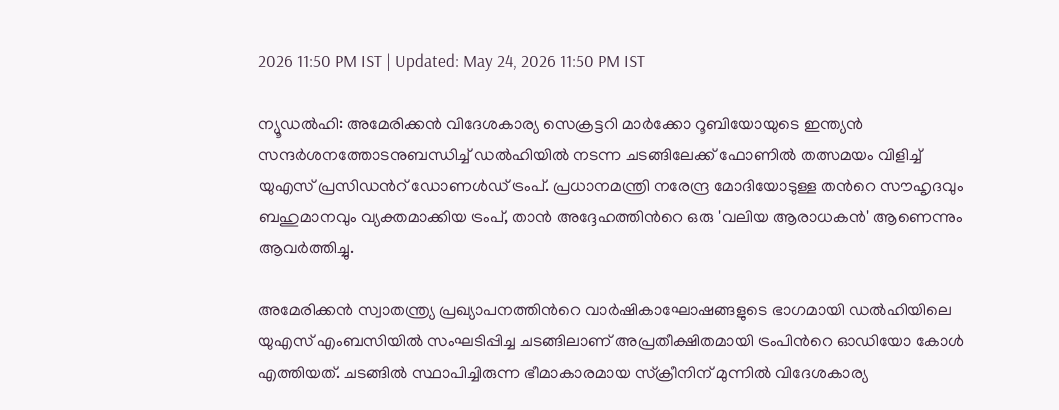2026 11:50 PM IST | Updated: May 24, 2026 11:50 PM IST

ന്യൂഡൽഹി: അമേരിക്കൻ വിദേശകാര്യ സെക്രട്ടറി മാർക്കോ റൂബിയോയുടെ ഇന്ത്യൻ സന്ദർശനത്തോടനുബന്ധിച്ച് ഡൽഹിയിൽ നടന്ന ചടങ്ങിലേക്ക് ഫോണിൽ തത്സമയം വിളിച്ച് യുഎസ് പ്രസിഡന്‍റ് ഡോണൾഡ് ട്രംപ്. പ്രധാനമന്ത്രി നരേന്ദ്ര മോദിയോടുള്ള തന്‍റെ സൗഹൃദവും ബഹുമാനവും വ്യക്തമാക്കിയ ട്രംപ്, താൻ അദ്ദേഹത്തിന്‍റെ ഒരു 'വലിയ ആരാധകൻ' ആണെന്നും ആവർത്തിച്ചു.

അമേരിക്കൻ സ്വാതന്ത്ര്യ പ്രഖ്യാപനത്തിന്‍റെ വാർഷികാഘോഷങ്ങളുടെ ഭാഗമായി ഡൽഹിയിലെ യുഎസ് എംബസിയിൽ സംഘടിപ്പിച്ച ചടങ്ങിലാണ് അപ്രതീക്ഷിതമായി ട്രംപിന്‍റെ ഓഡിയോ കോൾ എത്തിയത്. ചടങ്ങിൽ സ്ഥാപിച്ചിരുന്ന ഭീമാകാരമായ സ്‌ക്രീനിന് മുന്നിൽ വിദേശകാര്യ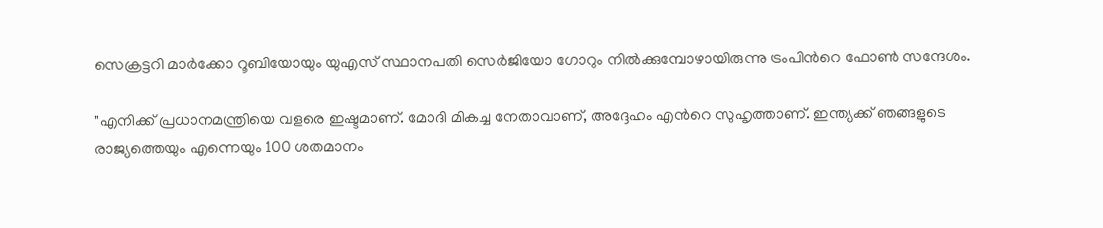സെക്രട്ടറി മാർക്കോ റൂബിയോയും യുഎസ് സ്ഥാനപതി സെർജിയോ ഗോറും നിൽക്കുമ്പോഴായിരുന്നു ട്രംപിന്‍റെ ഫോൺ സന്ദേശം.

"എനിക്ക് പ്രധാനമന്ത്രിയെ വളരെ ഇഷ്ടമാണ്. മോദി മികച്ച നേതാവാണ്, അദ്ദേഹം എന്‍റെ സുഹൃത്താണ്. ഇന്ത്യക്ക് ഞങ്ങളുടെ രാജ്യത്തെയും എന്നെയും 100 ശതമാനം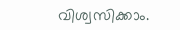വിശ്വസിക്കാം.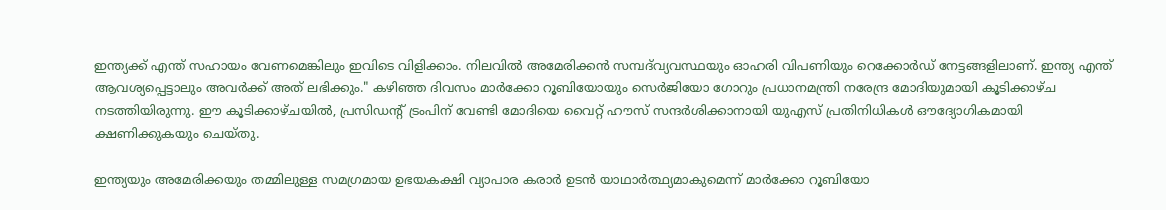ഇന്ത്യക്ക് എന്ത് സഹായം വേണമെങ്കിലും ഇവിടെ വിളിക്കാം. നിലവിൽ അമേരിക്കൻ സമ്പദ്‌വ്യവസ്ഥയും ഓഹരി വിപണിയും റെക്കോർഡ് നേട്ടങ്ങളിലാണ്. ഇന്ത്യ എന്ത് ആവശ്യപ്പെട്ടാലും അവർക്ക് അത് ലഭിക്കും." കഴിഞ്ഞ ദിവസം മാർക്കോ റൂബിയോയും സെർജിയോ ഗോറും പ്രധാനമന്ത്രി നരേന്ദ്ര മോദിയുമായി കൂടിക്കാഴ്ച നടത്തിയിരുന്നു. ഈ കൂടിക്കാഴ്ചയിൽ, പ്രസിഡന്‍റ് ട്രംപിന് വേണ്ടി മോദിയെ വൈറ്റ് ഹൗസ് സന്ദർശിക്കാനായി യുഎസ് പ്രതിനിധികൾ ഔദ്യോഗികമായി ക്ഷണിക്കുകയും ചെയ്തു.

ഇന്ത്യയും അമേരിക്കയും തമ്മിലുള്ള സമഗ്രമായ ഉഭയകക്ഷി വ്യാപാര കരാർ ഉടൻ യാഥാർത്ഥ്യമാകുമെന്ന് മാർക്കോ റൂബിയോ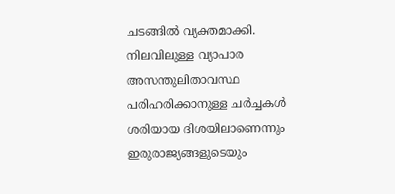ചടങ്ങിൽ വ്യക്തമാക്കി. നിലവിലുള്ള വ്യാപാര അസന്തുലിതാവസ്ഥ പരിഹരിക്കാനുള്ള ചർച്ചകൾ ശരിയായ ദിശയിലാണെന്നും ഇരുരാജ്യങ്ങളുടെയും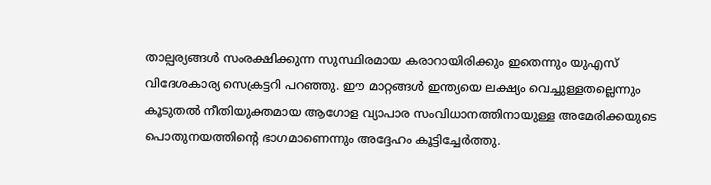താല്പര്യങ്ങൾ സംരക്ഷിക്കുന്ന സുസ്ഥിരമായ കരാറായിരിക്കും ഇതെന്നും യുഎസ് വിദേശകാര്യ സെക്രട്ടറി പറഞ്ഞു. ഈ മാറ്റങ്ങൾ ഇന്ത്യയെ ലക്ഷ്യം വെച്ചുള്ളതല്ലെന്നും കൂടുതൽ നീതിയുക്തമായ ആഗോള വ്യാപാര സംവിധാനത്തിനായുള്ള അമേരിക്കയുടെ പൊതുനയത്തിന്‍റെ ഭാഗമാണെന്നും അദ്ദേഹം കൂട്ടിച്ചേർത്തു.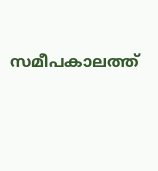സമീപകാലത്ത്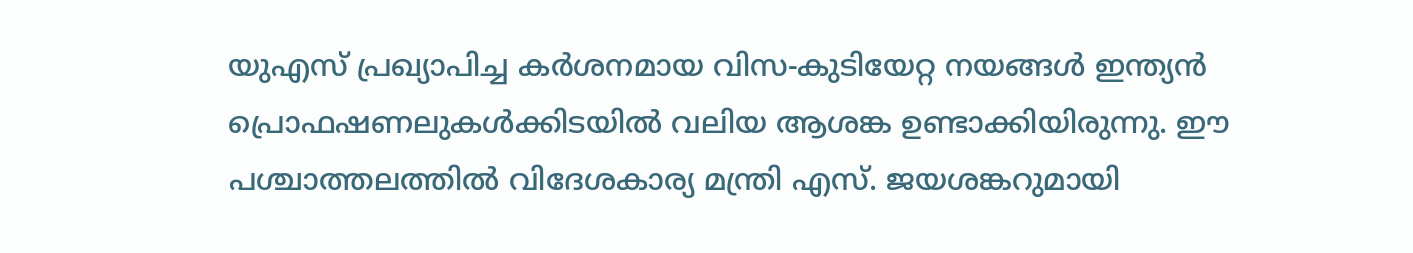യുഎസ് പ്രഖ്യാപിച്ച കർശനമായ വിസ-കുടിയേറ്റ നയങ്ങൾ ഇന്ത്യൻ പ്രൊഫഷണലുകൾക്കിടയിൽ വലിയ ആശങ്ക ഉണ്ടാക്കിയിരുന്നു. ഈ പശ്ചാത്തലത്തിൽ വിദേശകാര്യ മന്ത്രി എസ്. ജയശങ്കറുമായി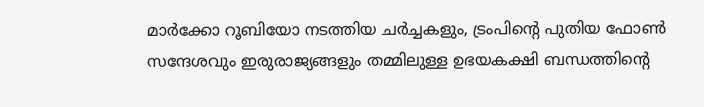മാർക്കോ റൂബിയോ നടത്തിയ ചർച്ചകളും, ട്രംപിന്‍റെ പുതിയ ഫോൺ സന്ദേശവും ഇരുരാജ്യങ്ങളും തമ്മിലുള്ള ഉഭയകക്ഷി ബന്ധത്തിന്‍റെ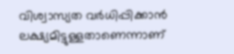വിശ്വാസ്യത വർധിപ്പിക്കാൻ ലക്ഷ്യമിട്ടുള്ളതാണെന്നാണ്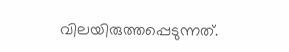വിലയിരുത്തപ്പെടുന്നത്.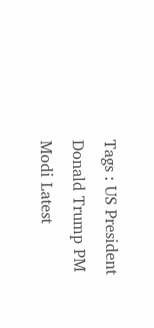Tags : US President Donald Trump PM Modi Latest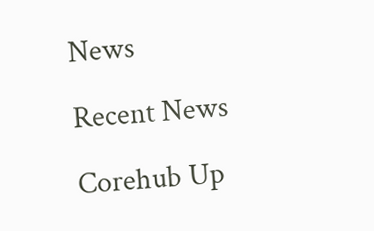News

Recent News

Corehub Up